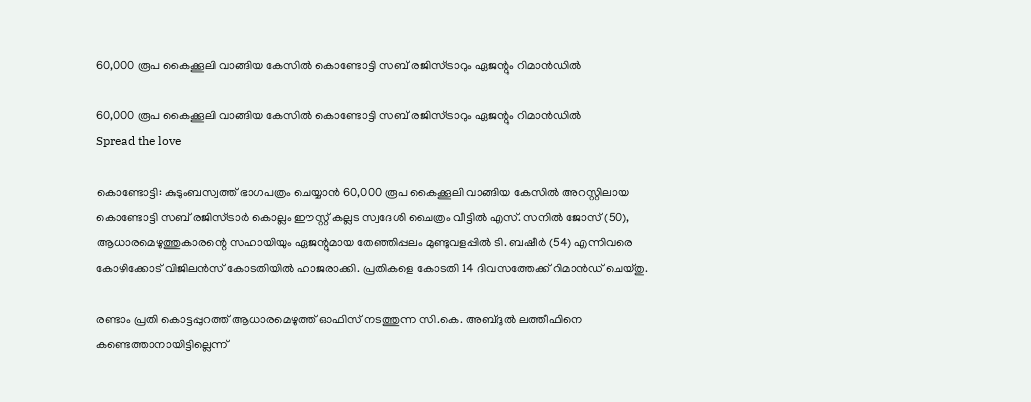60,000 രൂപ കൈക്കൂലി വാങ്ങിയ കേസിൽ കൊണ്ടോട്ടി സബ് രജിസ്ട്രാറും ഏജന്റും റിമാന്‍ഡില്‍

60,000 രൂപ കൈക്കൂലി വാങ്ങിയ കേസിൽ കൊണ്ടോട്ടി സബ് രജിസ്ട്രാറും ഏജന്റും റിമാന്‍ഡില്‍
Spread the love

കൊണ്ടോട്ടി: കുടുംബസ്വത്ത് ഭാഗപത്രം ചെയ്യാൻ 60,000 രൂപ കൈക്കൂലി വാങ്ങിയ കേസിൽ അറസ്റ്റിലായ കൊണ്ടോട്ടി സബ് രജിസ്ട്രാര്‍ കൊല്ലം ഈസ്റ്റ് കല്ലട സ്വദേശി ചൈത്രം വീട്ടില്‍ എസ്. സനില്‍ ജോസ് (50), ആധാരമെഴുത്തുകാരന്റെ സഹായിയും ഏജന്റുമായ തേഞ്ഞിപ്പലം മുണ്ടുവളപ്പില്‍ ടി. ബഷീര്‍ (54) എന്നിവരെ കോഴിക്കോട് വിജിലന്‍സ് കോടതിയില്‍ ഹാജരാക്കി. പ്രതികളെ കോടതി 14 ദിവസത്തേക്ക് റിമാന്‍ഡ് ചെയ്തു.

രണ്ടാം പ്രതി കൊട്ടപ്പുറത്ത് ആധാരമെഴുത്ത് ഓഫിസ് നടത്തുന്ന സി.കെ. അബ്ദുല്‍ ലത്തീഫിനെ കണ്ടെത്താനായിട്ടില്ലെന്ന്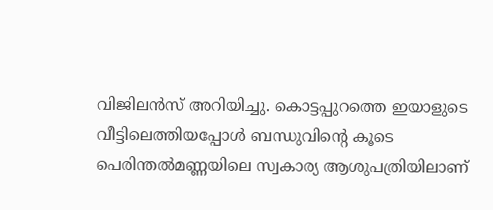വിജിലന്‍സ് അറിയിച്ചു. കൊട്ടപ്പുറത്തെ ഇയാളുടെ വീട്ടിലെത്തിയപ്പോള്‍ ബന്ധുവിന്റെ കൂടെ പെരിന്തല്‍മണ്ണയിലെ സ്വകാര്യ ആശുപത്രിയിലാണ്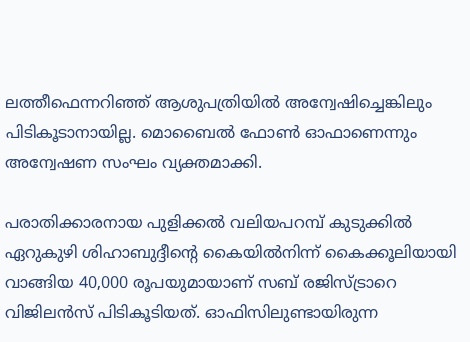ലത്തീഫെന്നറിഞ്ഞ് ആശുപത്രിയില്‍ അന്വേഷിച്ചെങ്കിലും പിടികൂടാനായില്ല. മൊബൈല്‍ ഫോണ്‍ ഓഫാണെന്നും അന്വേഷണ സംഘം വ്യക്തമാക്കി.

പരാതിക്കാരനായ പുളിക്കല്‍ വലിയപറമ്പ് കുടുക്കില്‍ ഏറുകുഴി ശിഹാബുദ്ദീന്റെ കൈയില്‍നിന്ന് കൈക്കൂലിയായി വാങ്ങിയ 40,000 രൂപയുമായാണ് സബ് രജിസ്ട്രാറെ വിജിലന്‍സ് പിടികൂടിയത്. ഓഫിസിലുണ്ടായിരുന്ന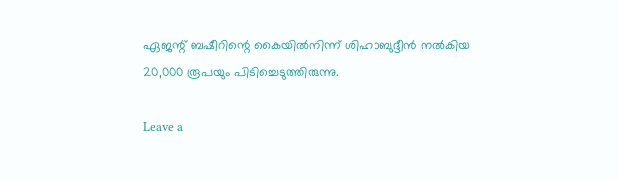ഏജന്റ് ബഷീറിന്റെ കൈയില്‍നിന്ന് ശിഹാബുദ്ദീന്‍ നല്‍കിയ 20,000 രൂപയും പിടിച്ചെടുത്തിരുന്നു.

Leave a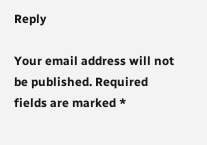Reply

Your email address will not be published. Required fields are marked *